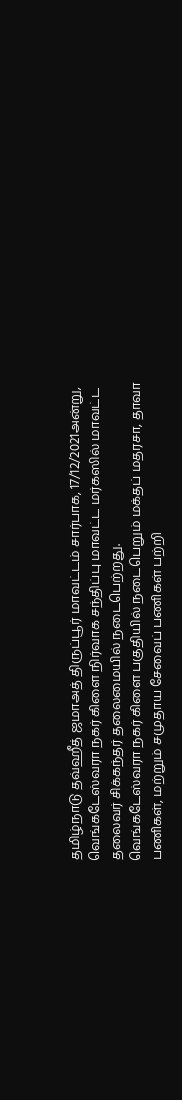தமிழ்நாடு தவ்ஹீத் ஜமாஅத் திருப்பூர் மாவட்டம் சார்பாக, 17/12/2021அன்று, வெங்கடேஸ்வரா நகர் கிளை நிர்வாக சந்திப்பு மாவட்ட மர்கஸில் மாவட்ட தலைவர் சிக்கந்தர் தலைமையில் நடைபெற்றது.
வெங்கடேஸ்வரா நகர் கிளை பகுதியில் நடைபெறும் மக்தப் மதரசா, தாவா பணிகள், மற்றும் சமுதாய சேவைப் பணிகள் பற்றி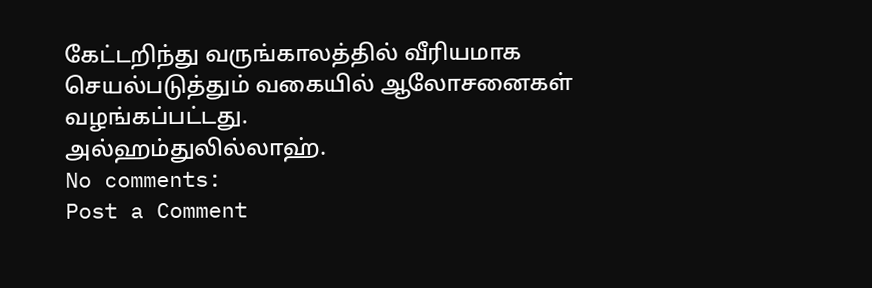கேட்டறிந்து வருங்காலத்தில் வீரியமாக செயல்படுத்தும் வகையில் ஆலோசனைகள் வழங்கப்பட்டது.
அல்ஹம்துலில்லாஹ்.
No comments:
Post a Comment